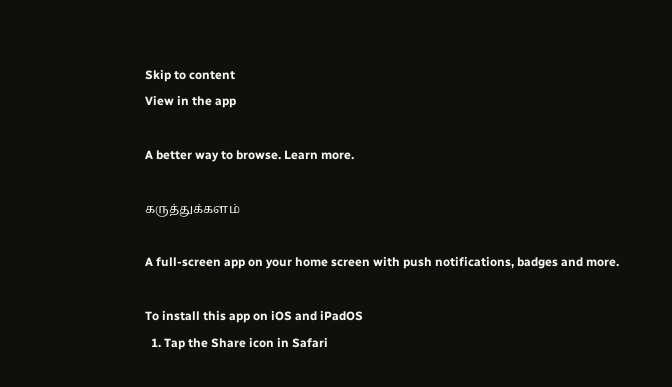Skip to content
View in the app

A better way to browse. Learn more.

கருத்துக்களம்

A full-screen app on your home screen with push notifications, badges and more.

To install this app on iOS and iPadOS
  1. Tap the Share icon in Safari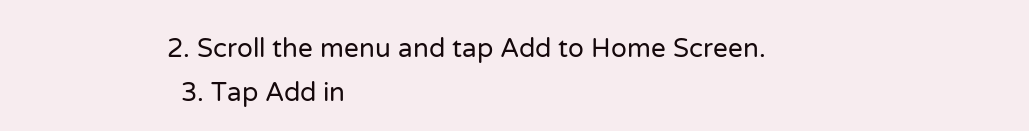2. Scroll the menu and tap Add to Home Screen.
  3. Tap Add in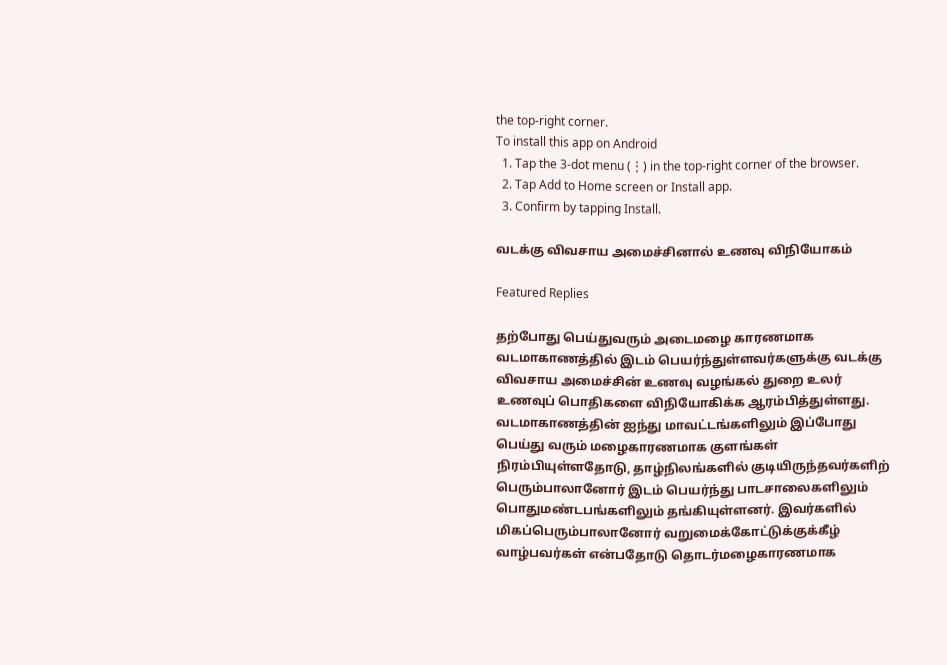the top-right corner.
To install this app on Android
  1. Tap the 3-dot menu (⋮) in the top-right corner of the browser.
  2. Tap Add to Home screen or Install app.
  3. Confirm by tapping Install.

வடக்கு விவசாய அமைச்சினால் உணவு விநியோகம்

Featured Replies

தற்போது பெய்துவரும் அடைமழை காரணமாக வடமாகாணத்தில் இடம் பெயர்ந்துள்ளவர்களுக்கு வடக்கு விவசாய அமைச்சின் உணவு வழங்கல் துறை உலர் உணவுப் பொதிகளை விநியோகிக்க ஆரம்பித்துள்ளது. வடமாகாணத்தின் ஐந்து மாவட்டங்களிலும் இப்போது பெய்து வரும் மழைகாரணமாக குளங்கள் நிரம்பியுள்ளதோடு, தாழ்நிலங்களில் குடியிருந்தவர்களிற் பெரும்பாலானோர் இடம் பெயர்ந்து பாடசாலைகளிலும் பொதுமண்டபங்களிலும் தங்கியுள்ளனர். இவர்களில் மிகப்பெரும்பாலானோர் வறுமைக்கோட்டுக்குக்கீழ் வாழ்பவர்கள் என்பதோடு தொடர்மழைகாரணமாக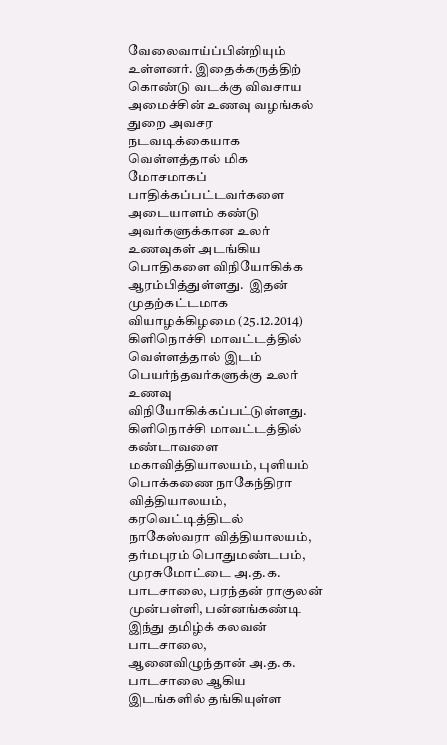வேலைவாய்ப்பின்றியும் உள்ளனர். இதைக்கருத்திற் கொண்டு வடக்கு விவசாய அமைச்சின் உணவு வழங்கல் துறை அவசர நடவடிக்கையாக வெள்ளத்தால் மிக மோசமாகப் பாதிக்கப்பட்டவர்களை அடையாளம் கண்டு அவர்களுக்கான உலர் உணவுகள் அடங்கிய பொதிகளை விநியோகிக்க ஆரம்பித்துள்ளது.  இதன் முதற்கட்டமாக வியாழக்கிழமை (25.12.2014) கிளிநொச்சி மாவட்டத்தில் வெள்ளத்தால் இடம் பெயர்ந்தவர்களுக்கு உலர் உணவு விநியோகிக்கப்பட்டுள்ளது. கிளிநொச்சி மாவட்டத்தில் கண்டாவளை மகாவித்தியாலயம், புளியம் பொக்கணை நாகேந்திரா வித்தியாலயம், கரவெட்டித்திடல் நாகேஸ்வரா வித்தியாலயம், தர்மபுரம் பொதுமண்டபம், முரசுமோட்டை அ.த.க. பாடசாலை, பரந்தன் ராகுலன் முன்பள்ளி, பன்னங்கண்டி இந்து தமிழ்க் கலவன் பாடசாலை, ஆனைவிழுந்தான் அ.த.க. பாடசாலை ஆகிய இடங்களில் தங்கியுள்ள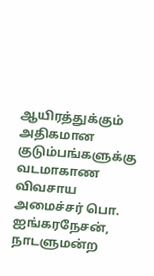ஆயிரத்துக்கும்  அதிகமான குடும்பங்களுக்கு வடமாகாண விவசாய அமைச்சர் பொ. ஐங்கரநேசன், நாடளுமன்ற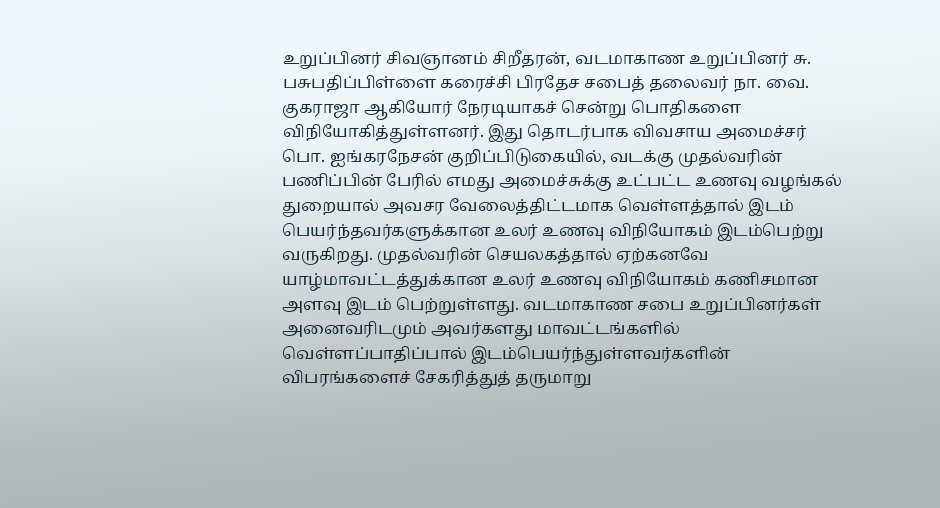உறுப்பினர் சிவஞானம் சிறீதரன், வடமாகாண உறுப்பினர் சு. பசுபதிப்பிள்ளை கரைச்சி பிரதேச சபைத் தலைவர் நா. வை. குகராஜா ஆகியோர் நேரடியாகச் சென்று பொதிகளை விநியோகித்துள்ளனர். இது தொடர்பாக விவசாய அமைச்சர் பொ. ஐங்கரநேசன் குறிப்பிடுகையில், வடக்கு முதல்வரின் பணிப்பின் பேரில் எமது அமைச்சுக்கு உட்பட்ட உணவு வழங்கல் துறையால் அவசர வேலைத்திட்டமாக வெள்ளத்தால் இடம் பெயர்ந்தவர்களுக்கான உலர் உணவு விநியோகம் இடம்பெற்று வருகிறது. முதல்வரின் செயலகத்தால் ஏற்கனவே யாழ்மாவட்டத்துக்கான உலர் உணவு விநியோகம் கணிசமான அளவு இடம் பெற்றுள்ளது. வடமாகாண சபை உறுப்பினர்கள் அனைவரிடமும் அவர்களது மாவட்டங்களில் வெள்ளப்பாதிப்பால் இடம்பெயர்ந்துள்ளவர்களின் விபரங்களைச் சேகரித்துத் தருமாறு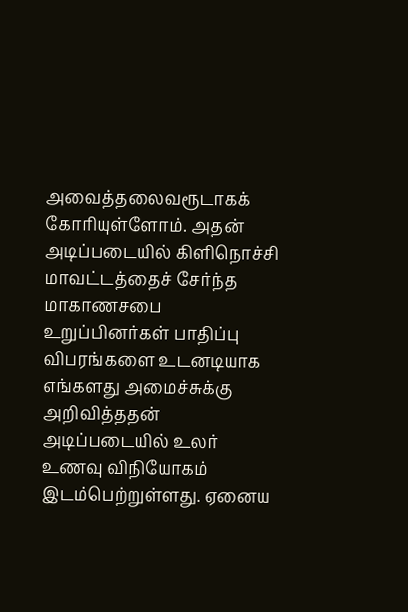அவைத்தலைவரூடாகக் கோரியுள்ளோம். அதன் அடிப்படையில் கிளிநொச்சி மாவட்டத்தைச் சேர்ந்த மாகாணசபை உறுப்பினர்கள் பாதிப்பு விபரங்களை உடனடியாக எங்களது அமைச்சுக்கு அறிவித்ததன் அடிப்படையில் உலர் உணவு விநியோகம் இடம்பெற்றுள்ளது. ஏனைய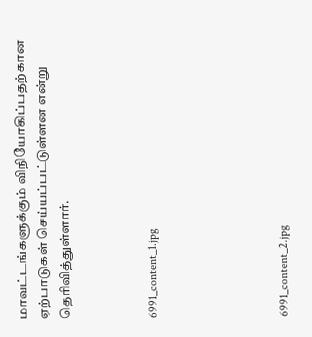மாவட்டங்களுக்கும் விநியோகிப்பதற்கான ஏற்பாடுகள் செய்யப்பட்டுள்ளன என்று தெரிவித்துள்ளார்.



6991_content_1.jpg





6991_content_2.jpg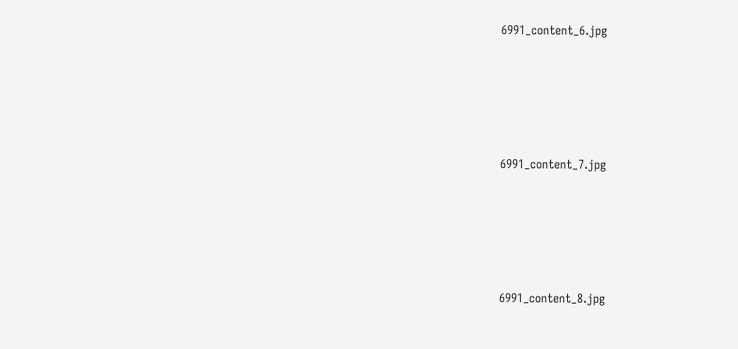6991_content_6.jpg





6991_content_7.jpg





6991_content_8.jpg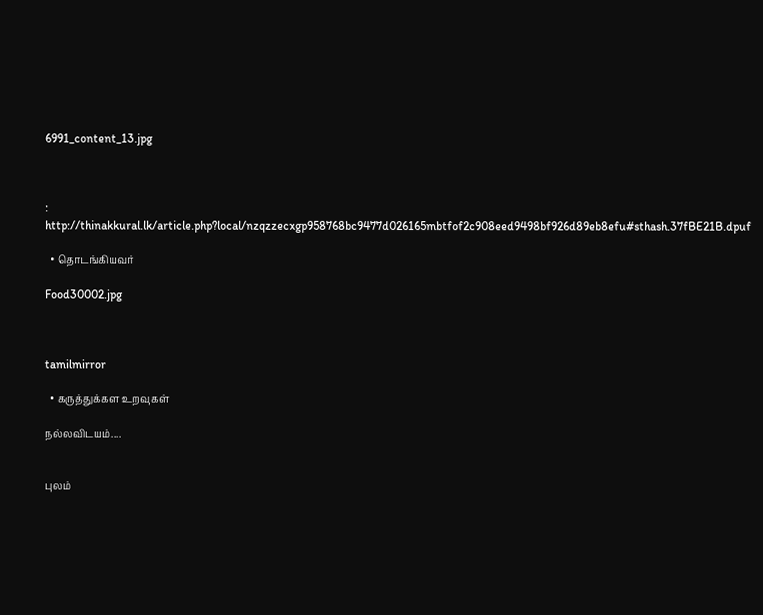6991_content_13.jpg



: http://thinakkural.lk/article.php?local/nzqzzecxgp958768bc9477d026165mbtfof2c908eed9498bf926d89eb8efu#sthash.37fBE21B.dpuf

  • தொடங்கியவர்

Food30002.jpg



tamilmirror

  • கருத்துக்கள உறவுகள்

நல்லவிடயம்....


புலம்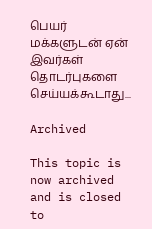பெயர் மக்களுடன் ஏன் இவர்கள் தொடர்புகளை  செய்யக்கூடாது...

Archived

This topic is now archived and is closed to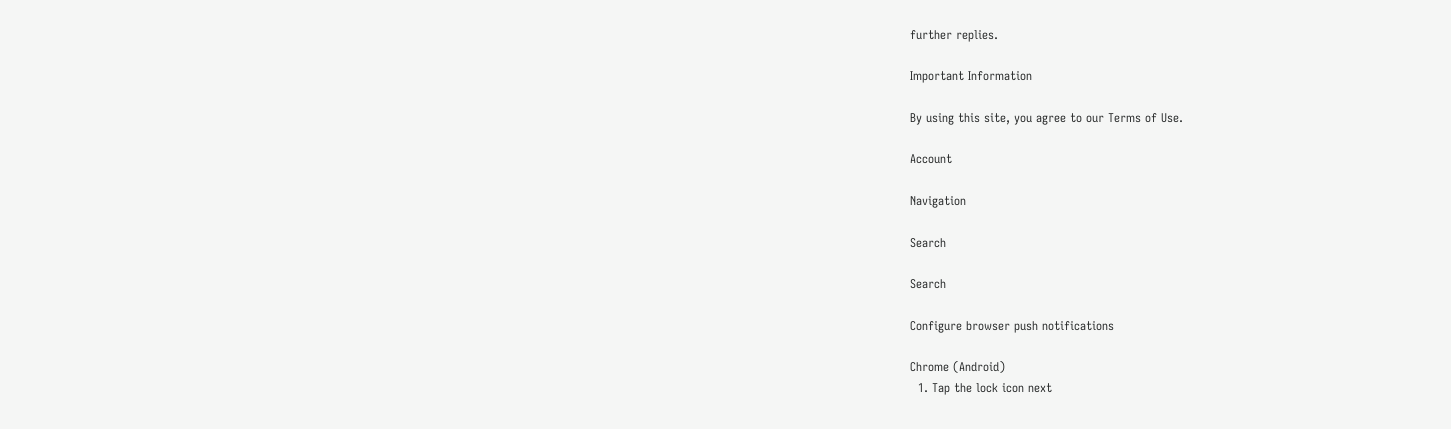further replies.

Important Information

By using this site, you agree to our Terms of Use.

Account

Navigation

Search

Search

Configure browser push notifications

Chrome (Android)
  1. Tap the lock icon next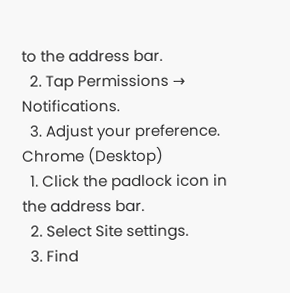to the address bar.
  2. Tap Permissions → Notifications.
  3. Adjust your preference.
Chrome (Desktop)
  1. Click the padlock icon in the address bar.
  2. Select Site settings.
  3. Find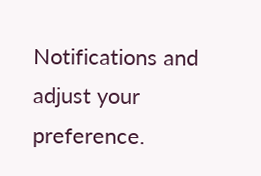Notifications and adjust your preference.